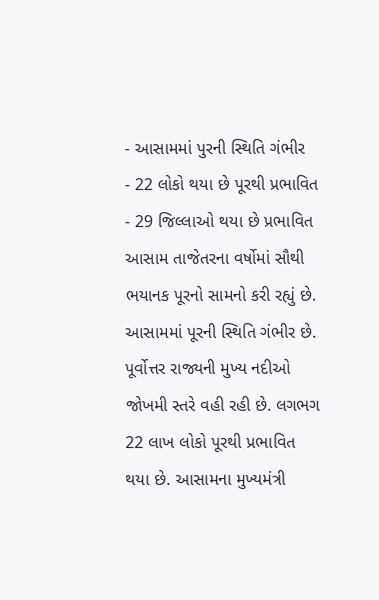- આસામમાં પુરની સ્થિતિ ગંભીર
- 22 લોકો થયા છે પૂરથી પ્રભાવિત
- 29 જિલ્લાઓ થયા છે પ્રભાવિત
આસામ તાજેતરના વર્ષોમાં સૌથી ભયાનક પૂરનો સામનો કરી રહ્યું છે. આસામમાં પૂરની સ્થિતિ ગંભીર છે. પૂર્વોત્તર રાજ્યની મુખ્ય નદીઓ જોખમી સ્તરે વહી રહી છે. લગભગ 22 લાખ લોકો પૂરથી પ્રભાવિત થયા છે. આસામના મુખ્યમંત્રી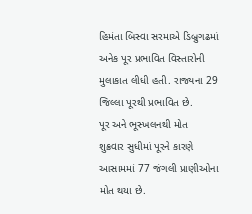હિમંતા બિસ્વા સરમાએ ડિબ્રુગઢમાં અનેક પૂર પ્રભાવિત વિસ્તારોની મુલાકાત લીધી હતી. રાજ્યના 29 જિલ્લા પૂરથી પ્રભાવિત છે.
પૂર અને ભૂસ્ખલનથી મોત
શુક્રવાર સુધીમાં પૂરને કારણે આસામમાં 77 જંગલી પ્રાણીઓના મોત થયા છે.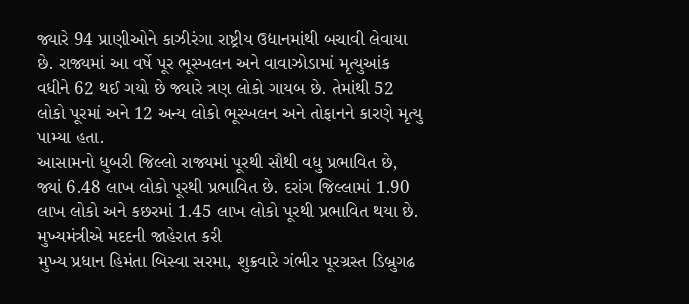જ્યારે 94 પ્રાણીઓને કાઝીરંગા રાષ્ટ્રીય ઉદ્યાનમાંથી બચાવી લેવાયા છે. રાજ્યમાં આ વર્ષે પૂર ભૂસ્ખલન અને વાવાઝોડામાં મૃત્યુઆંક વધીને 62 થઈ ગયો છે જ્યારે ત્રણ લોકો ગાયબ છે. તેમાંથી 52 લોકો પૂરમાં અને 12 અન્ય લોકો ભૂસ્ખલન અને તોફાનને કારણે મૃત્યુ પામ્યા હતા.
આસામનો ધુબરી જિલ્લો રાજ્યમાં પૂરથી સૌથી વધુ પ્રભાવિત છે, જ્યાં 6.48 લાખ લોકો પૂરથી પ્રભાવિત છે. દરાંગ જિલ્લામાં 1.90 લાખ લોકો અને કછરમાં 1.45 લાખ લોકો પૂરથી પ્રભાવિત થયા છે.
મુખ્યમંત્રીએ મદદની જાહેરાત કરી
મુખ્ય પ્રધાન હિમંતા બિસ્વા સરમા, શુક્રવારે ગંભીર પૂરગ્રસ્ત ડિબ્રુગઢ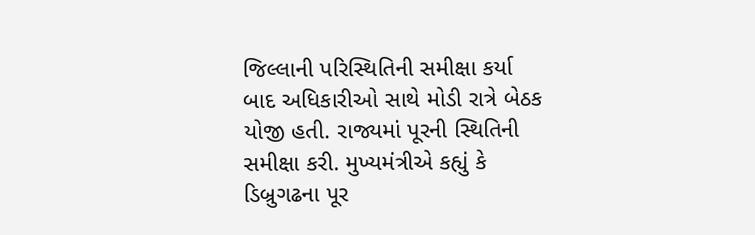જિલ્લાની પરિસ્થિતિની સમીક્ષા કર્યા બાદ અધિકારીઓ સાથે મોડી રાત્રે બેઠક યોજી હતી. રાજ્યમાં પૂરની સ્થિતિની સમીક્ષા કરી. મુખ્યમંત્રીએ કહ્યું કે ડિબ્રુગઢના પૂર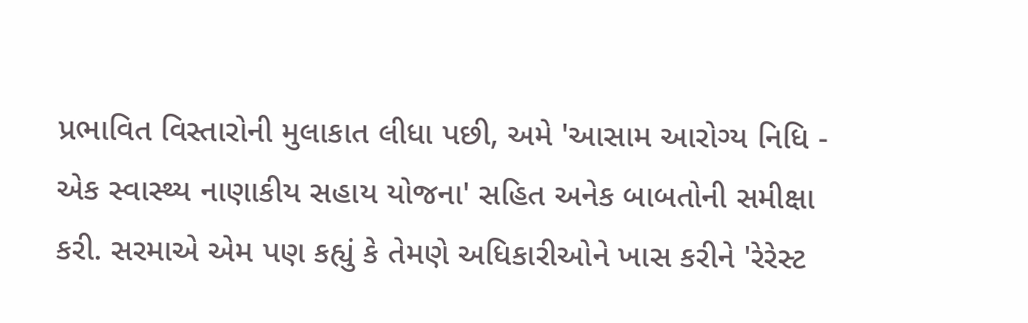પ્રભાવિત વિસ્તારોની મુલાકાત લીધા પછી, અમે 'આસામ આરોગ્ય નિધિ - એક સ્વાસ્થ્ય નાણાકીય સહાય યોજના' સહિત અનેક બાબતોની સમીક્ષા કરી. સરમાએ એમ પણ કહ્યું કે તેમણે અધિકારીઓને ખાસ કરીને 'રેરેસ્ટ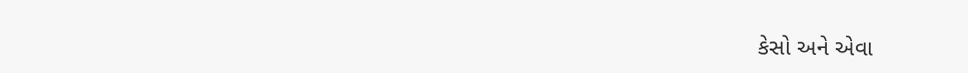કેસો અને એવા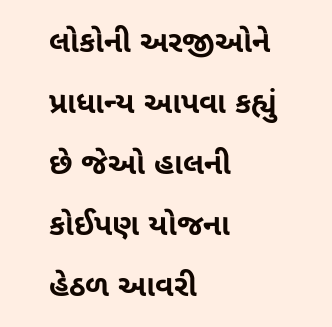લોકોની અરજીઓને પ્રાધાન્ય આપવા કહ્યું છે જેઓ હાલની કોઈપણ યોજના હેઠળ આવરી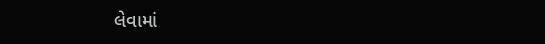લેવામાં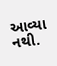આવ્યા નથી.